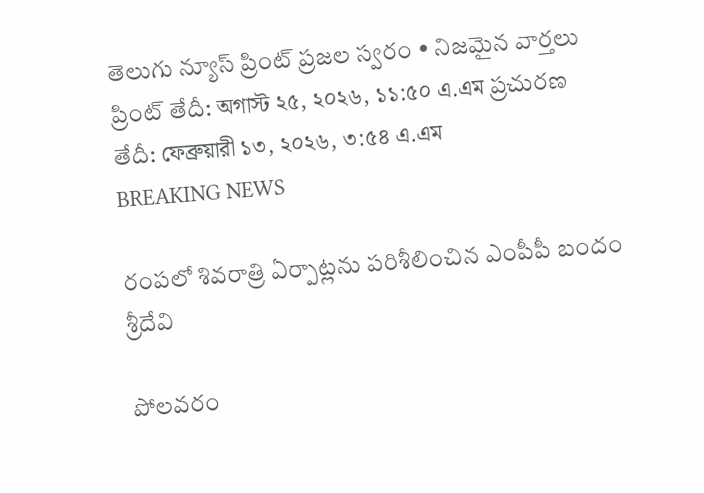తెలుగు న్యూస్ ప్రింట్ ప్రజల స్వరం • నిజమైన వార్తలు
ప్రింట్ తేదీ: অগাস্ট ২৫, ২০২৬, ১১:৫০ এ.এম ప్రచురణ తేదీ: ফেব্রুয়ারী ১৩, ২০২৬, ৩:৫৪ এ.এম
BREAKING NEWS

రంపలో శివరాత్రి ఏర్పాట్లను పరిశీలించిన ఎంపీపీ బందం శ్రీదేవి

పోలవరం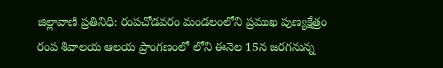జిల్లావాణి ప్రతినిధి: రంపచోడవరం మండలంలోని ప్రముఖ పుణ్యక్షేత్రం రంప శివాలయ ఆలయ ప్రాంగణంలో లోని ఈనెల 15న జరగనున్న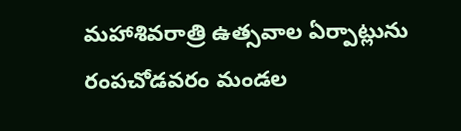మహాశివరాత్రి ఉత్సవాల ఏర్పాట్లును రంపచోడవరం మండల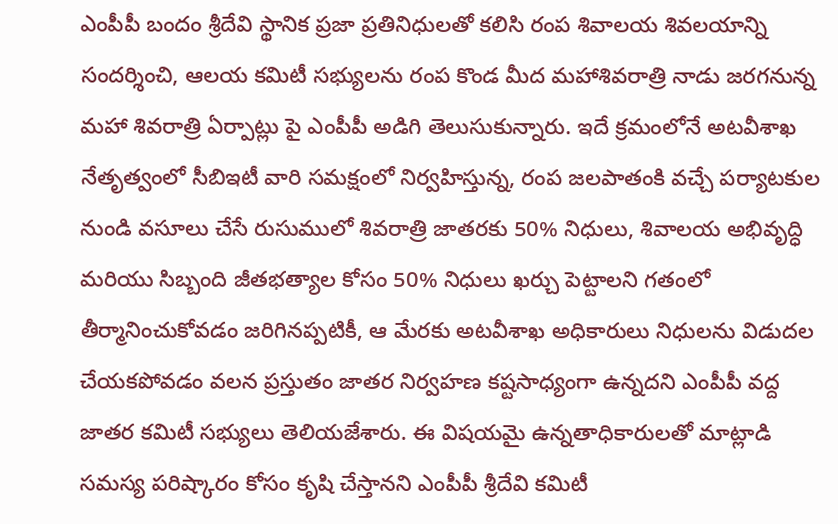ఎంపీపీ బందం శ్రీదేవి స్థానిక ప్రజా ప్రతినిధులతో కలిసి రంప శివాలయ శివలయాన్ని సందర్శించి, ఆలయ కమిటీ సభ్యులను రంప కొండ మీద మహాశివరాత్రి నాడు జరగనున్న మహా శివరాత్రి ఏర్పాట్లు పై ఎంపీపీ అడిగి తెలుసుకున్నారు. ఇదే క్రమంలోనే అటవీశాఖ నేతృత్వంలో సీబిఇటీ వారి సమక్షంలో నిర్వహిస్తున్న, రంప జలపాతంకి వచ్చే పర్యాటకుల నుండి వసూలు చేసే రుసుములో శివరాత్రి జాతరకు 50% నిధులు, శివాలయ అభివృద్ధి మరియు సిబ్బంది జీతభత్యాల కోసం 50% నిధులు ఖర్చు పెట్టాలని గతంలో తీర్మానించుకోవడం జరిగినప్పటికీ, ఆ మేరకు అటవీశాఖ అధికారులు నిధులను విడుదల చేయకపోవడం వలన ప్రస్తుతం జాతర నిర్వహణ కష్టసాధ్యంగా ఉన్నదని ఎంపీపీ వద్ద జాతర కమిటీ సభ్యులు తెలియజేశారు. ఈ విషయమై ఉన్నతాధికారులతో మాట్లాడి సమస్య పరిష్కారం కోసం కృషి చేస్తానని ఎంపీపీ శ్రీదేవి కమిటీ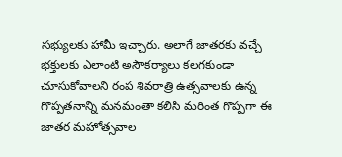సభ్యులకు హామీ ఇచ్చారు. అలాగే జాతరకు వచ్చే భక్తులకు ఎలాంటి అసౌకర్యాలు కలగకుండా చూసుకోవాలని రంప శివరాత్రి ఉత్సవాలకు ఉన్న గొప్పతనాన్ని మనమంతా కలిసి మరింత గొప్పగా ఈ జాతర మహోత్సవాల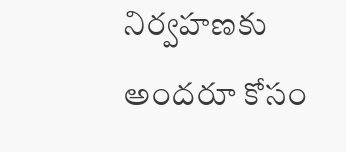నిర్వహణకు అందరూ కోసం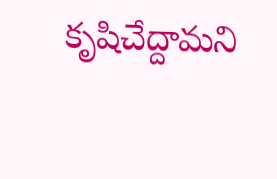కృషిచేద్దామని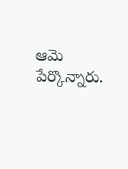ఆమె పేర్కొన్నారు.